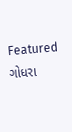Featured ગોધરા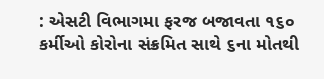: એસટી વિભાગમા ફરજ બજાવતા ૧૬૦ કર્મીઓ કોરોના સંક્રમિત સાથે ૬ના મોતથી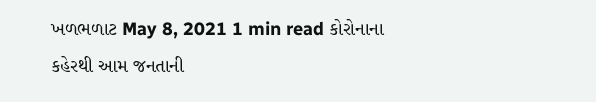ખળભળાટ May 8, 2021 1 min read કોરોનાના કહેરથી આમ જનતાની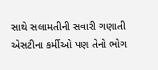સાથે સલામતીની સવારી ગણાતી એસટીના કર્મીઓ પણ તેનો ભોગ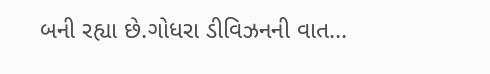બની રહ્યા છે.ગોધરા ડીવિઝનની વાત…